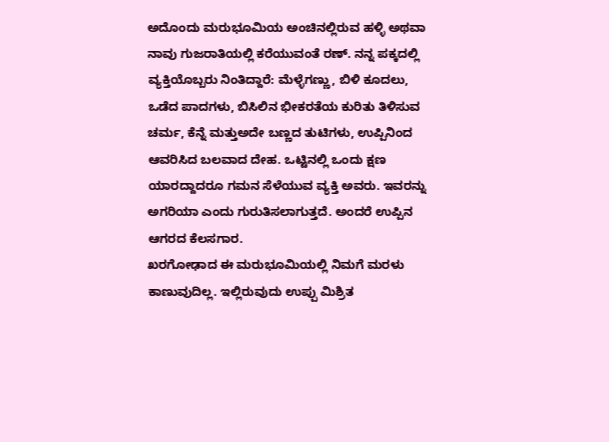ಅದೊಂದು ಮರುಭೂಮಿಯ ಅಂಚಿನಲ್ಲಿರುವ ಹಳ್ಳಿ ಅಥವಾ ನಾವು ಗುಜರಾತಿಯಲ್ಲಿ ಕರೆಯುವಂತೆ ರಣ್. ನನ್ನ ಪಕ್ಕದಲ್ಲಿ ವ್ಯಕ್ತಿಯೊಬ್ಬರು ನಿಂತಿದ್ದಾರೆ: ಮೆಳ್ಳೆಗಣ್ಣು, ಬಿಳಿ ಕೂದಲು, ಒಡೆದ ಪಾದಗಳು, ಬಿಸಿಲಿನ ಭೀಕರತೆಯ ಕುರಿತು ತಿಳಿಸುವ ಚರ್ಮ, ಕೆನ್ನೆ ಮತ್ತುಅದೇ ಬಣ್ಣದ ತುಟಿಗಳು, ಉಪ್ಪಿನಿಂದ ಆವರಿಸಿದ ಬಲವಾದ ದೇಹ. ಒಟ್ಟಿನಲ್ಲಿ ಒಂದು ಕ್ಷಣ ಯಾರದ್ದಾದರೂ ಗಮನ ಸೆಳೆಯುವ ವ್ಯಕ್ತಿ ಅವರು. ಇವರನ್ನು ಅಗರಿಯಾ ಎಂದು ಗುರುತಿಸಲಾಗುತ್ತದೆ. ಅಂದರೆ ಉಪ್ಪಿನ ಆಗರದ ಕೆಲಸಗಾರ.
ಖರಗೋಢಾದ ಈ ಮರುಭೂಮಿಯಲ್ಲಿ ನಿಮಗೆ ಮರಳು ಕಾಣುವುದಿಲ್ಲ. ಇಲ್ಲಿರುವುದು ಉಪ್ಪು ಮಿಶ್ರಿತ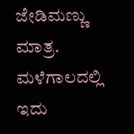ಜೇಡಿಮಣ್ಣು ಮಾತ್ರ. ಮಳೆಗಾಲದಲ್ಲಿ ಇದು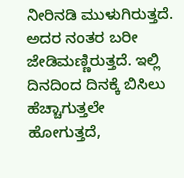ನೀರಿನಡಿ ಮುಳುಗಿರುತ್ತದೆ. ಅದರ ನಂತರ ಬರೀ ಜೇಡಿಮಣ್ಣಿರುತ್ತದೆ. ಇಲ್ಲಿ ದಿನದಿಂದ ದಿನಕ್ಕೆ ಬಿಸಿಲು ಹೆಚ್ಚಾಗುತ್ತಲೇ ಹೋಗುತ್ತದೆ,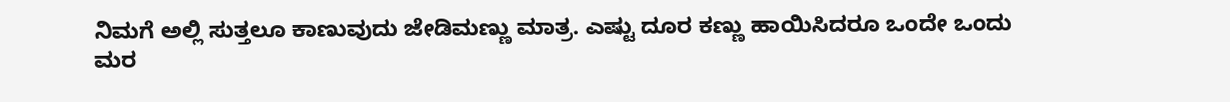ನಿಮಗೆ ಅಲ್ಲಿ ಸುತ್ತಲೂ ಕಾಣುವುದು ಜೇಡಿಮಣ್ಣು ಮಾತ್ರ. ಎಷ್ಟು ದೂರ ಕಣ್ಣು ಹಾಯಿಸಿದರೂ ಒಂದೇ ಒಂದು ಮರ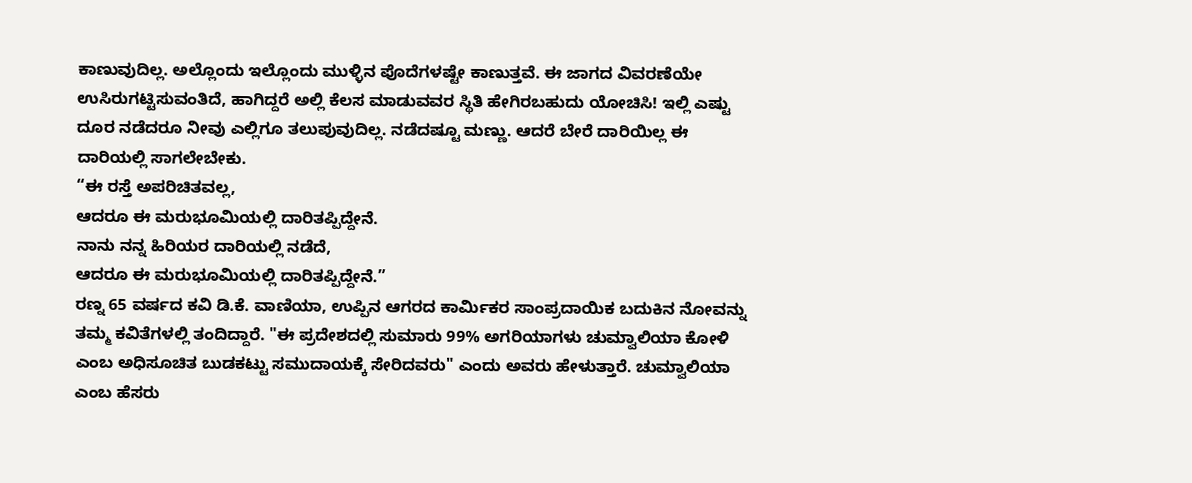ಕಾಣುವುದಿಲ್ಲ. ಅಲ್ಲೊಂದು ಇಲ್ಲೊಂದು ಮುಳ್ಳಿನ ಪೊದೆಗಳಷ್ಟೇ ಕಾಣುತ್ತವೆ. ಈ ಜಾಗದ ವಿವರಣೆಯೇ ಉಸಿರುಗಟ್ಟಿಸುವಂತಿದೆ, ಹಾಗಿದ್ದರೆ ಅಲ್ಲಿ ಕೆಲಸ ಮಾಡುವವರ ಸ್ಥಿತಿ ಹೇಗಿರಬಹುದು ಯೋಚಿಸಿ! ಇಲ್ಲಿ ಎಷ್ಟು ದೂರ ನಡೆದರೂ ನೀವು ಎಲ್ಲಿಗೂ ತಲುಪುವುದಿಲ್ಲ. ನಡೆದಷ್ಟೂ ಮಣ್ಣು. ಆದರೆ ಬೇರೆ ದಾರಿಯಿಲ್ಲ ಈ ದಾರಿಯಲ್ಲಿ ಸಾಗಲೇಬೇಕು.
“ಈ ರಸ್ತೆ ಅಪರಿಚಿತವಲ್ಲ,
ಆದರೂ ಈ ಮರುಭೂಮಿಯಲ್ಲಿ ದಾರಿತಪ್ಪಿದ್ದೇನೆ.
ನಾನು ನನ್ನ ಹಿರಿಯರ ದಾರಿಯಲ್ಲಿ ನಡೆದೆ,
ಆದರೂ ಈ ಮರುಭೂಮಿಯಲ್ಲಿ ದಾರಿತಪ್ಪಿದ್ದೇನೆ.”
ರಣ್ನ 65 ವರ್ಷದ ಕವಿ ಡಿ.ಕೆ. ವಾಣಿಯಾ, ಉಪ್ಪಿನ ಆಗರದ ಕಾರ್ಮಿಕರ ಸಾಂಪ್ರದಾಯಿಕ ಬದುಕಿನ ನೋವನ್ನು ತಮ್ಮ ಕವಿತೆಗಳಲ್ಲಿ ತಂದಿದ್ದಾರೆ. "ಈ ಪ್ರದೇಶದಲ್ಲಿ ಸುಮಾರು 99% ಅಗರಿಯಾಗಳು ಚುಮ್ವಾಲಿಯಾ ಕೋಳಿ ಎಂಬ ಅಧಿಸೂಚಿತ ಬುಡಕಟ್ಟು ಸಮುದಾಯಕ್ಕೆ ಸೇರಿದವರು" ಎಂದು ಅವರು ಹೇಳುತ್ತಾರೆ. ಚುಮ್ವಾಲಿಯಾ ಎಂಬ ಹೆಸರು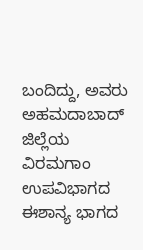ಬಂದಿದ್ದು, ಅವರು ಅಹಮದಾಬಾದ್ ಜಿಲ್ಲೆಯ ವಿರಮಗಾಂ ಉಪವಿಭಾಗದ ಈಶಾನ್ಯ ಭಾಗದ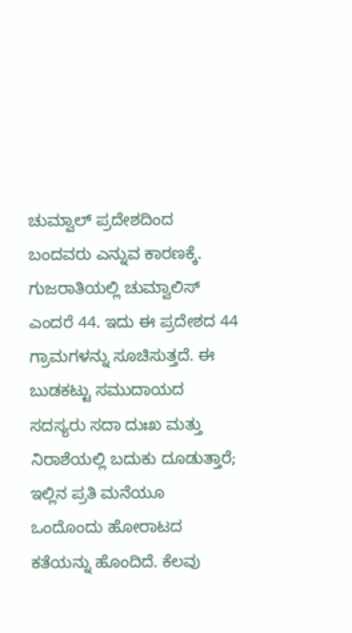ಚುಮ್ವಾಲ್ ಪ್ರದೇಶದಿಂದ ಬಂದವರು ಎನ್ನುವ ಕಾರಣಕ್ಕೆ. ಗುಜರಾತಿಯಲ್ಲಿ ಚುಮ್ವಾಲಿಸ್ ಎಂದರೆ 44. ಇದು ಈ ಪ್ರದೇಶದ 44 ಗ್ರಾಮಗಳನ್ನು ಸೂಚಿಸುತ್ತದೆ. ಈ ಬುಡಕಟ್ಟು ಸಮುದಾಯದ ಸದಸ್ಯರು ಸದಾ ದುಃಖ ಮತ್ತು ನಿರಾಶೆಯಲ್ಲಿ ಬದುಕು ದೂಡುತ್ತಾರೆ; ಇಲ್ಲಿನ ಪ್ರತಿ ಮನೆಯೂ ಒಂದೊಂದು ಹೋರಾಟದ ಕತೆಯನ್ನು ಹೊಂದಿದೆ. ಕೆಲವು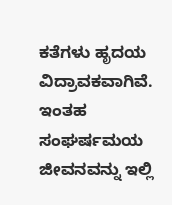ಕತೆಗಳು ಹೃದಯ ವಿದ್ರಾವಕವಾಗಿವೆ. ಇಂತಹ ಸಂಘರ್ಷಮಯ ಜೀವನವನ್ನು ಇಲ್ಲಿ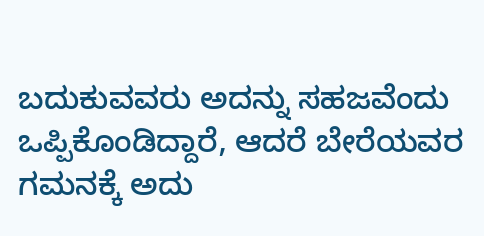ಬದುಕುವವರು ಅದನ್ನು ಸಹಜವೆಂದು ಒಪ್ಪಿಕೊಂಡಿದ್ದಾರೆ, ಆದರೆ ಬೇರೆಯವರ ಗಮನಕ್ಕೆ ಅದು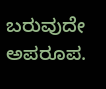ಬರುವುದೇ ಅಪರೂಪ.